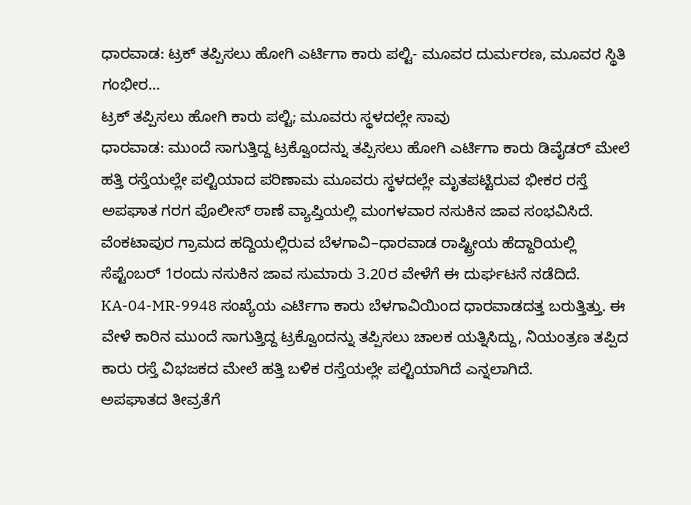ಧಾರವಾಡ: ಟ್ರಕ್ ತಪ್ಪಿಸಲು ಹೋಗಿ ಎರ್ಟಿಗಾ ಕಾರು ಪಲ್ಟಿ- ಮೂವರ ದುರ್ಮರಣ, ಮೂವರ ಸ್ಥಿತಿ ಗಂಭೀರ…
ಟ್ರಕ್ ತಪ್ಪಿಸಲು ಹೋಗಿ ಕಾರು ಪಲ್ಟಿ; ಮೂವರು ಸ್ಥಳದಲ್ಲೇ ಸಾವು
ಧಾರವಾಡ: ಮುಂದೆ ಸಾಗುತ್ತಿದ್ದ ಟ್ರಕ್ವೊಂದನ್ನು ತಪ್ಪಿಸಲು ಹೋಗಿ ಎರ್ಟಿಗಾ ಕಾರು ಡಿವೈಡರ್ ಮೇಲೆ ಹತ್ತಿ ರಸ್ತೆಯಲ್ಲೇ ಪಲ್ಟಿಯಾದ ಪರಿಣಾಮ ಮೂವರು ಸ್ಥಳದಲ್ಲೇ ಮೃತಪಟ್ಟಿರುವ ಭೀಕರ ರಸ್ತೆ ಅಪಘಾತ ಗರಗ ಪೊಲೀಸ್ ಠಾಣೆ ವ್ಯಾಪ್ತಿಯಲ್ಲಿ ಮಂಗಳವಾರ ನಸುಕಿನ ಜಾವ ಸಂಭವಿಸಿದೆ.
ವೆಂಕಟಾಪುರ ಗ್ರಾಮದ ಹದ್ದಿಯಲ್ಲಿರುವ ಬೆಳಗಾವಿ–ಧಾರವಾಡ ರಾಷ್ಟ್ರೀಯ ಹೆದ್ದಾರಿಯಲ್ಲಿ ಸೆಪ್ಟೆಂಬರ್ 1ರಂದು ನಸುಕಿನ ಜಾವ ಸುಮಾರು 3.20ರ ವೇಳೆಗೆ ಈ ದುರ್ಘಟನೆ ನಡೆದಿದೆ.
KA-04-MR-9948 ಸಂಖ್ಯೆಯ ಎರ್ಟಿಗಾ ಕಾರು ಬೆಳಗಾವಿಯಿಂದ ಧಾರವಾಡದತ್ತ ಬರುತ್ತಿತ್ತು. ಈ ವೇಳೆ ಕಾರಿನ ಮುಂದೆ ಸಾಗುತ್ತಿದ್ದ ಟ್ರಕ್ವೊಂದನ್ನು ತಪ್ಪಿಸಲು ಚಾಲಕ ಯತ್ನಿಸಿದ್ದು, ನಿಯಂತ್ರಣ ತಪ್ಪಿದ ಕಾರು ರಸ್ತೆ ವಿಭಜಕದ ಮೇಲೆ ಹತ್ತಿ ಬಳಿಕ ರಸ್ತೆಯಲ್ಲೇ ಪಲ್ಟಿಯಾಗಿದೆ ಎನ್ನಲಾಗಿದೆ.
ಅಪಘಾತದ ತೀವ್ರತೆಗೆ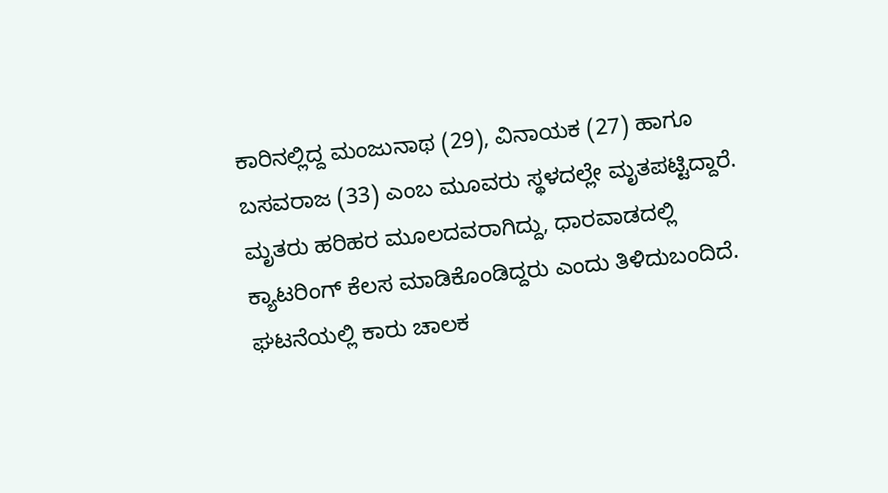ಕಾರಿನಲ್ಲಿದ್ದ ಮಂಜುನಾಥ (29), ವಿನಾಯಕ (27) ಹಾಗೂ ಬಸವರಾಜ (33) ಎಂಬ ಮೂವರು ಸ್ಥಳದಲ್ಲೇ ಮೃತಪಟ್ಟಿದ್ದಾರೆ. ಮೃತರು ಹರಿಹರ ಮೂಲದವರಾಗಿದ್ದು, ಧಾರವಾಡದಲ್ಲಿ ಕ್ಯಾಟರಿಂಗ್ ಕೆಲಸ ಮಾಡಿಕೊಂಡಿದ್ದರು ಎಂದು ತಿಳಿದುಬಂದಿದೆ.
ಘಟನೆಯಲ್ಲಿ ಕಾರು ಚಾಲಕ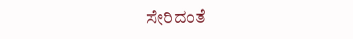ಸೇರಿದಂತೆ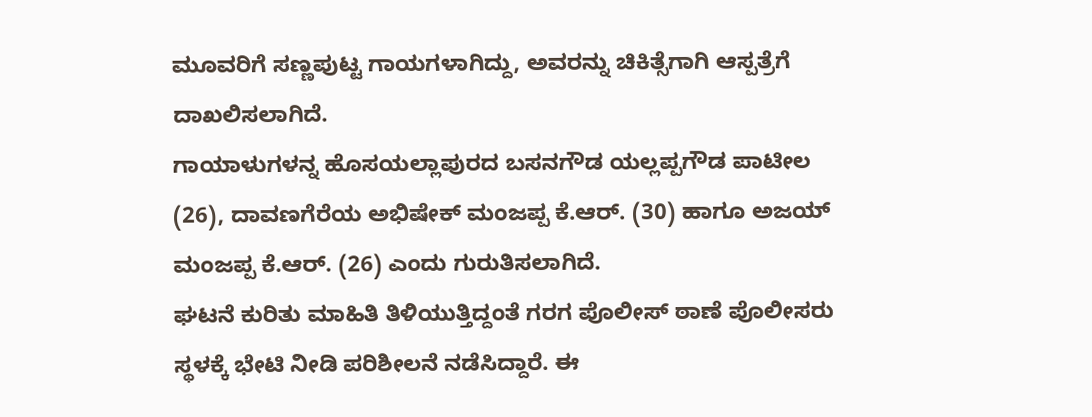ಮೂವರಿಗೆ ಸಣ್ಣಪುಟ್ಟ ಗಾಯಗಳಾಗಿದ್ದು, ಅವರನ್ನು ಚಿಕಿತ್ಸೆಗಾಗಿ ಆಸ್ಪತ್ರೆಗೆ ದಾಖಲಿಸಲಾಗಿದೆ.
ಗಾಯಾಳುಗಳನ್ನ ಹೊಸಯಲ್ಲಾಪುರದ ಬಸನಗೌಡ ಯಲ್ಲಪ್ಪಗೌಡ ಪಾಟೀಲ (26), ದಾವಣಗೆರೆಯ ಅಭಿಷೇಕ್ ಮಂಜಪ್ಪ ಕೆ.ಆರ್. (30) ಹಾಗೂ ಅಜಯ್ ಮಂಜಪ್ಪ ಕೆ.ಆರ್. (26) ಎಂದು ಗುರುತಿಸಲಾಗಿದೆ.
ಘಟನೆ ಕುರಿತು ಮಾಹಿತಿ ತಿಳಿಯುತ್ತಿದ್ದಂತೆ ಗರಗ ಪೊಲೀಸ್ ಠಾಣೆ ಪೊಲೀಸರು ಸ್ಥಳಕ್ಕೆ ಭೇಟಿ ನೀಡಿ ಪರಿಶೀಲನೆ ನಡೆಸಿದ್ದಾರೆ. ಈ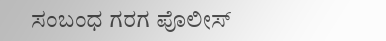ಸಂಬಂಧ ಗರಗ ಪೊಲೀಸ್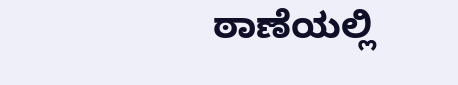ಠಾಣೆಯಲ್ಲಿ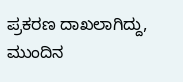ಪ್ರಕರಣ ದಾಖಲಾಗಿದ್ದು, ಮುಂದಿನ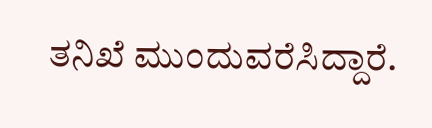ತನಿಖೆ ಮುಂದುವರೆಸಿದ್ದಾರೆ.